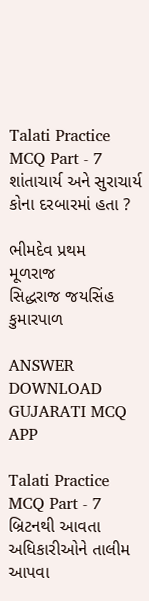Talati Practice MCQ Part - 7
શાંતાચાર્ય અને સુરાચાર્ય કોના દરબારમાં હતા ?

ભીમદેવ પ્રથમ
મૂળરાજ
સિદ્ધરાજ જયસિંહ
કુમારપાળ

ANSWER DOWNLOAD GUJARATI MCQ APP

Talati Practice MCQ Part - 7
બ્રિટનથી આવતા અધિકારીઓને તાલીમ આપવા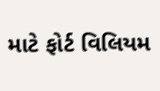માટે ફોર્ટ વિલિયમ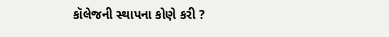કૉલેજની સ્થાપના કોણે કરી ?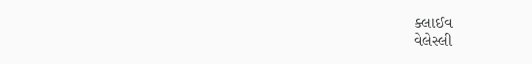ક્લાઈવ
વેલેસ્લી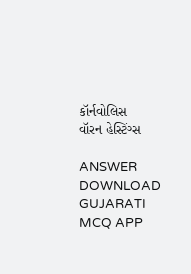કૉર્નવોલિસ
વૉરન હેસ્ટિંગ્સ

ANSWER DOWNLOAD GUJARATI MCQ APP